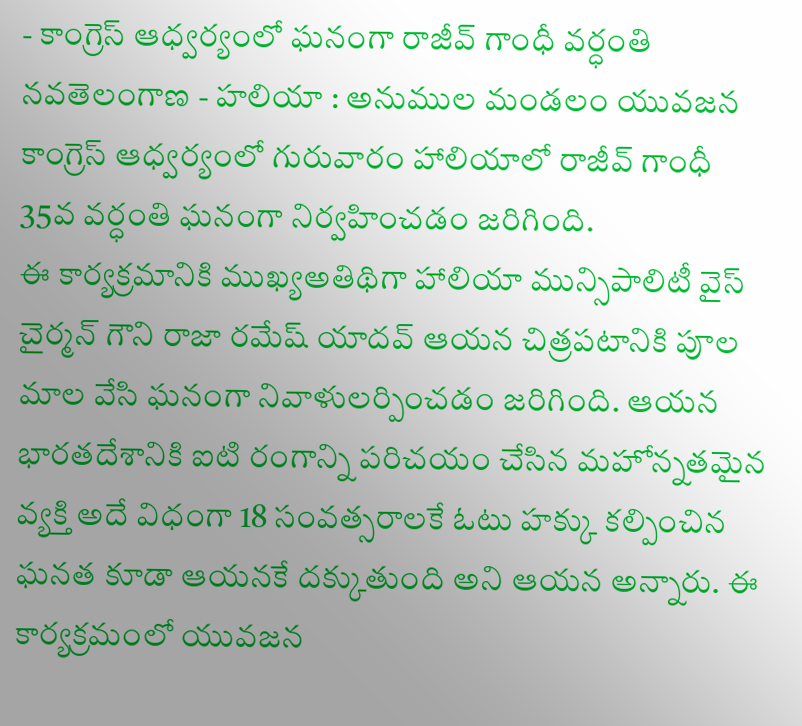- కాంగ్రెస్ ఆధ్వర్యంలో ఘనంగా రాజీవ్ గాంధీ వర్ధంతి నవతెలంగాణ - హలియా : అనుముల మండలం యువజన కాంగ్రెస్ ఆధ్వర్యంలో గురువారం హాలియాలో రాజీవ్ గాంధీ 35వ వర్ధంతి ఘనంగా నిర్వహించడం జరిగింది.
ఈ కార్యక్రమానికి ముఖ్యఅతిథిగా హాలియా మున్సిపాలిటీ వైస్ చైర్మన్ గౌని రాజా రమేష్ యాదవ్ ఆయన చిత్రపటానికి పూల మాల వేసి ఘనంగా నివాళులర్పించడం జరిగింది. ఆయన భారతదేశానికి ఐటి రంగాన్ని పరిచయం చేసిన మహోన్నతమైన వ్యక్తి అదే విధంగా 18 సంవత్సరాలకే ఓటు హక్కు కల్పించిన ఘనత కూడా ఆయనకే దక్కుతుంది అని ఆయన అన్నారు. ఈ కార్యక్రమంలో యువజన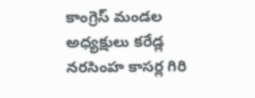కాంగ్రెస్ మండల అధ్యక్షులు కరేడ్ల నరసింహ కాసర్ల గిరి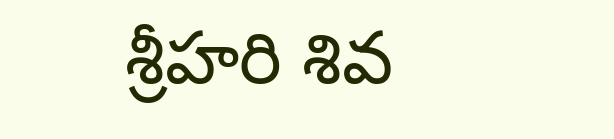శ్రీహరి శివ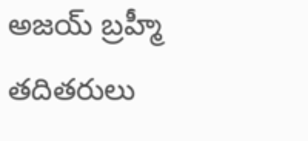అజయ్ బ్రహ్మీ తదితరులు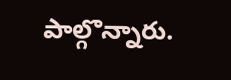పాల్గొన్నారు.